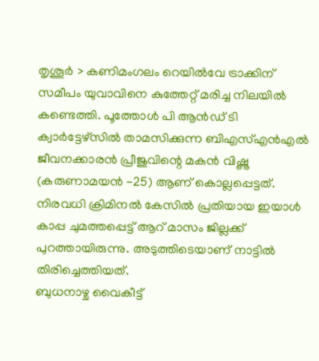തൃശൂർ > കണിമംഗലം റെയിൽവേ ട്രാക്കിന് സമീപം യുവാവിനെ കുത്തേറ്റ് മരിച്ച നിലയിൽ കണ്ടെത്തി. പൂത്തോൾ പി ആൻഡ് ടി ക്വാർട്ടേഴ്സിൽ താമസിക്കുന്ന ബിഎസ്എൻഎൽ ജീവനക്കാരൻ പ്രീജുവിന്റെ മകൻ വിഷ്ണു (കരുണാമയൻ -25) ആണ് കൊല്ലപ്പെട്ടത്. നിരവധി ക്രിമിനൽ കേസിൽ പ്രതിയായ ഇയാൾ കാപ്പ ചുമത്തപ്പെട്ട് ആറ് മാസം ജില്ലക്ക് പുറത്തായിരുന്നു. അടുത്തിടെയാണ് നാട്ടിൽ തിരിച്ചെത്തിയത്.
ബുധനാഴ്ച വൈകീട്ട്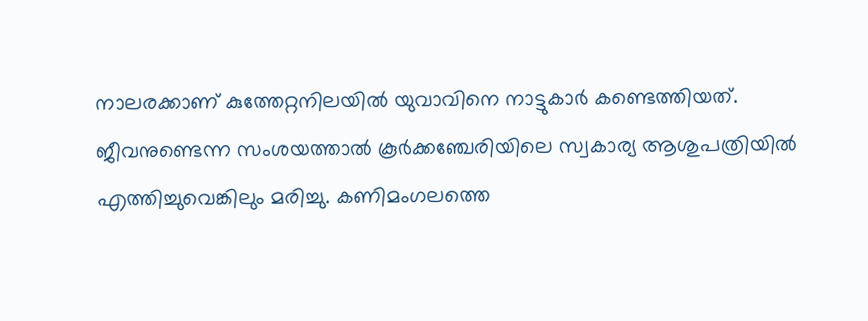നാലരക്കാണ് കുത്തേറ്റനിലയിൽ യുവാവിനെ നാട്ടുകാർ കണ്ടെത്തിയത്. ജീവനുണ്ടെന്ന സംശയത്താൽ കൂർക്കഞ്ചേരിയിലെ സ്വകാര്യ ആശുപത്രിയിൽ എത്തിച്ചുവെങ്കിലും മരിച്ചു. കണിമംഗലത്തെ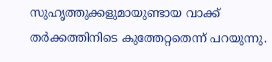സുഹൃത്തുക്കളുമായുണ്ടായ വാക്ക് തർക്കത്തിനിടെ കുത്തേറ്റതെന്ന് പറയുന്നു.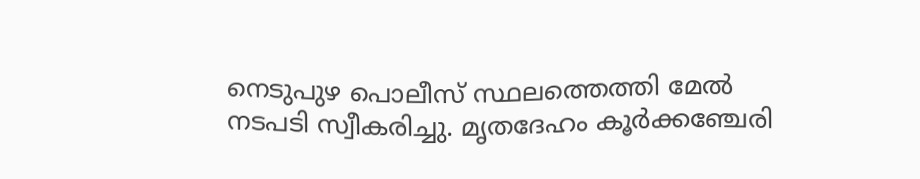നെടുപുഴ പൊലീസ് സ്ഥലത്തെത്തി മേൽ നടപടി സ്വീകരിച്ചു. മൃതദേഹം കൂർക്കഞ്ചേരി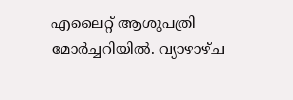എലൈറ്റ് ആശുപത്രി മോർച്ചറിയിൽ. വ്യാഴാഴ്ച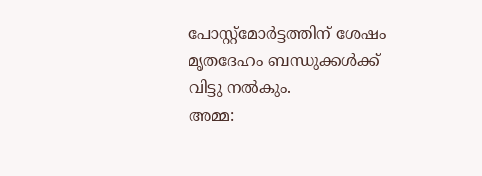പോസ്റ്റ്മോർട്ടത്തിന് ശേഷം മൃതദേഹം ബന്ധുക്കൾക്ക് വിട്ടു നൽകും.
അമ്മ: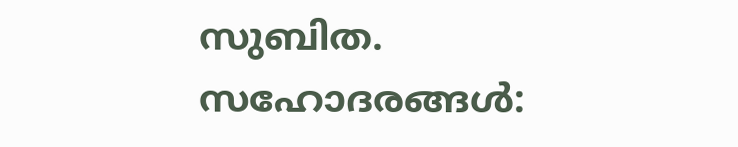സുബിത. സഹോദരങ്ങൾ: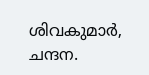ശിവകുമാർ, ചന്ദന.